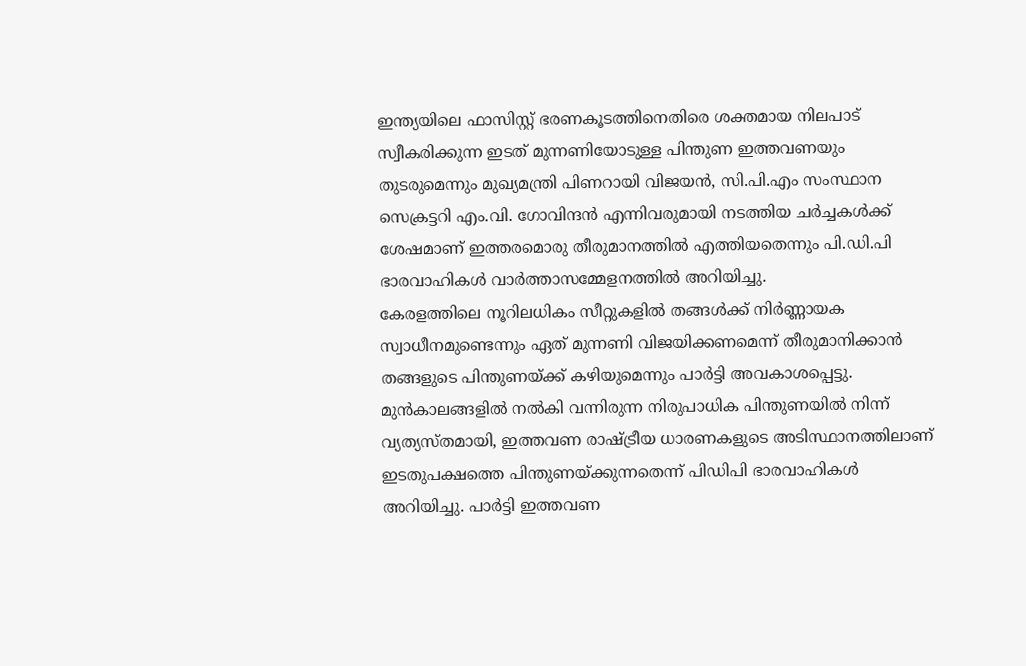ഇന്ത്യയിലെ ഫാസിസ്റ്റ് ഭരണകൂടത്തിനെതിരെ ശക്തമായ നിലപാട് സ്വീകരിക്കുന്ന ഇടത് മുന്നണിയോടുള്ള പിന്തുണ ഇത്തവണയും തുടരുമെന്നും മുഖ്യമന്ത്രി പിണറായി വിജയൻ, സി.പി.എം സംസ്ഥാന സെക്രട്ടറി എം.വി. ഗോവിന്ദൻ എന്നിവരുമായി നടത്തിയ ചർച്ചകൾക്ക് ശേഷമാണ് ഇത്തരമൊരു തീരുമാനത്തിൽ എത്തിയതെന്നും പി.ഡി.പി ഭാരവാഹികൾ വാർത്താസമ്മേളനത്തിൽ അറിയിച്ചു.
കേരളത്തിലെ നൂറിലധികം സീറ്റുകളിൽ തങ്ങൾക്ക് നിർണ്ണായക സ്വാധീനമുണ്ടെന്നും ഏത് മുന്നണി വിജയിക്കണമെന്ന് തീരുമാനിക്കാൻ തങ്ങളുടെ പിന്തുണയ്ക്ക് കഴിയുമെന്നും പാർട്ടി അവകാശപ്പെട്ടു. മുൻകാലങ്ങളിൽ നൽകി വന്നിരുന്ന നിരുപാധിക പിന്തുണയിൽ നിന്ന് വ്യത്യസ്തമായി, ഇത്തവണ രാഷ്ട്രീയ ധാരണകളുടെ അടിസ്ഥാനത്തിലാണ് ഇടതുപക്ഷത്തെ പിന്തുണയ്ക്കുന്നതെന്ന് പിഡിപി ഭാരവാഹികൾ അറിയിച്ചു. പാർട്ടി ഇത്തവണ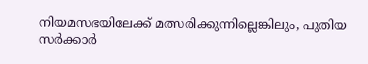നിയമസഭയിലേക്ക് മത്സരിക്കുന്നില്ലെങ്കിലും, പുതിയ സർക്കാർ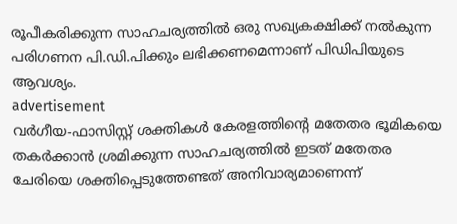രൂപീകരിക്കുന്ന സാഹചര്യത്തിൽ ഒരു സഖ്യകക്ഷിക്ക് നൽകുന്ന പരിഗണന പി.ഡി.പിക്കും ലഭിക്കണമെന്നാണ് പിഡിപിയുടെ ആവശ്യം.
advertisement
വർഗീയ-ഫാസിസ്റ്റ് ശക്തികൾ കേരളത്തിന്റെ മതേതര ഭൂമികയെ തകർക്കാൻ ശ്രമിക്കുന്ന സാഹചര്യത്തിൽ ഇടത് മതേതര ചേരിയെ ശക്തിപ്പെടുത്തേണ്ടത് അനിവാര്യമാണെന്ന്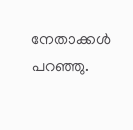നേതാക്കൾ പറഞ്ഞു.